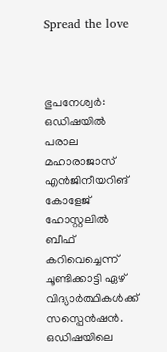Spread the love



ഭുപനേശ്വർ: ഒഡിഷയിൽ പരാല മഹാരാജാസ് എൻജിനീയറിങ് കോളേജ് ഹോസ്റ്റലിൽ ബീഫ് കറിവെച്ചെന്ന് ചൂണ്ടിക്കാട്ടി ഏഴ് വിദ്യാർത്ഥികൾക്ക് സസ്പെൻഷൻ. ഒഡിഷയിലെ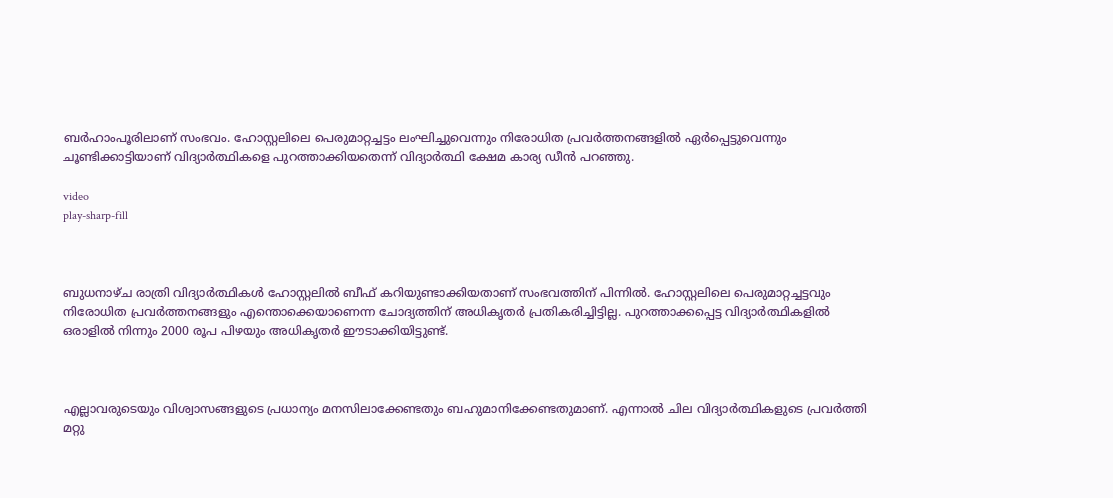ബർഹാംപൂരിലാണ് സംഭവം. ഹോസ്റ്റലിലെ പെരുമാറ്റച്ചട്ടം ലംഘിച്ചുവെന്നും നിരോധിത പ്രവർത്തനങ്ങളിൽ ഏർപ്പെട്ടുവെന്നും ചൂണ്ടിക്കാട്ടിയാണ് വിദ്യാർത്ഥികളെ പുറത്താക്കിയതെന്ന് വിദ്യാർത്ഥി ക്ഷേമ കാര്യ ഡീൻ പറഞ്ഞു.

video
play-sharp-fill



ബുധനാഴ്ച രാത്രി വിദ്യാർത്ഥികൾ ഹോസ്റ്റലിൽ ബീഫ് കറിയുണ്ടാക്കിയതാണ് സംഭവത്തിന് പിന്നിൽ. ഹോസ്റ്റലിലെ പെരുമാറ്റച്ചട്ടവും നിരോധിത പ്രവർത്തനങ്ങളും എന്തൊക്കെയാണെന്ന ചോദ്യത്തിന് അധികൃതർ പ്രതികരിച്ചിട്ടില്ല. പുറത്താക്കപ്പെട്ട വിദ്യാർത്ഥികളിൽ ഒരാളിൽ നിന്നും 2000 രൂപ പിഴയും അധികൃതർ ഈടാക്കിയിട്ടുണ്ട്.



എല്ലാവരുടെയും വിശ്വാസങ്ങളുടെ പ്രധാന്യം മനസിലാക്കേണ്ടതും ബഹുമാനിക്കേണ്ടതുമാണ്. എന്നാൽ ചില വിദ്യാർത്ഥികളുടെ പ്രവർത്തി മറ്റു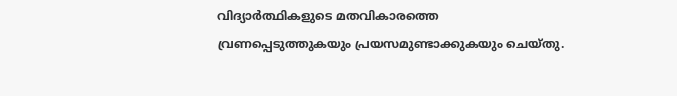വിദ്യാർത്ഥികളുടെ മതവികാരത്തെ വ്രണപ്പെടുത്തുകയും പ്രയസമുണ്ടാക്കുകയും ചെയ്തു.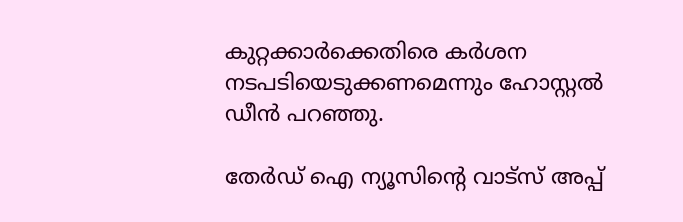കുറ്റക്കാർക്കെതിരെ കർശന നടപടിയെടുക്കണമെന്നും ഹോസ്റ്റൽ ഡീൻ പറഞ്ഞു.

തേർഡ് ഐ ന്യൂസിന്റെ വാട്സ് അപ്പ്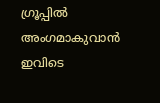ഗ്രൂപ്പിൽ അംഗമാകുവാൻ ഇവിടെ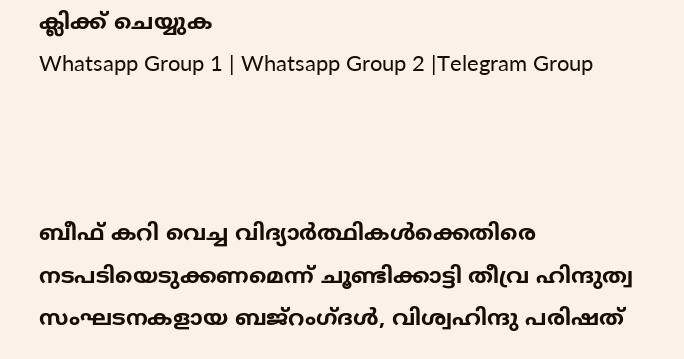ക്ലിക്ക് ചെയ്യുക
Whatsapp Group 1 | Whatsapp Group 2 |Telegram Group



ബീഫ് കറി വെച്ച വിദ്യാർത്ഥികൾക്കെതിരെ നടപടിയെടുക്കണമെന്ന് ചൂണ്ടിക്കാട്ടി തീവ്ര ഹിന്ദുത്വ സംഘടനകളായ ബജ്റംഗ്ദൾ, വിശ്വഹിന്ദു പരിഷത്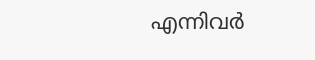എന്നിവർ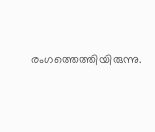രംഗത്തെത്തിയിരുന്നു.